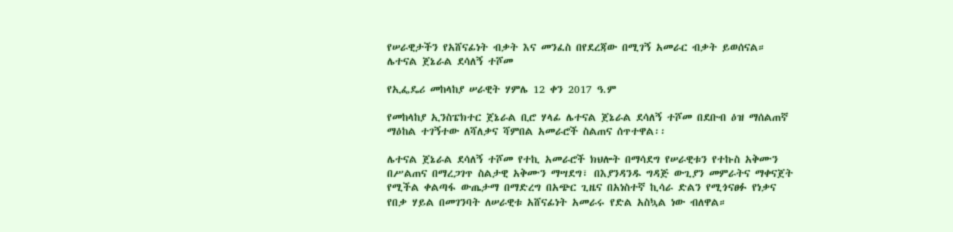የሠራዊታችን የአሸናፊነት ብቃት እና መንፈስ በየደረጃው በሚገኝ አመራር ብቃት ይወሰናል።     ሌተናል ጀኔራል ደሳለኝ ተሾመ

የኢፌዴሪ መከላከያ ሠራዊት ሃምሌ 12 ቀን 2017 ዓ.ም

የመከላከያ ኢንስፔክተር ጀኔራል ቢሮ ሃላፊ ሌተናል ጀኔራል ደሳለኝ ተሾመ በደቡብ ዕዝ ማሰልጠኛ ማዕከል ተገኝተው ለሻለቃና ሻምበል አመራሮች ስልጠና ሰጥተዋል፡፡

ሌተናል ጀኔራል ደሳለኝ ተሾመ የተኪ አመራሮች ክህሎት በማሳደግ የሠራዊቱን የተኩስ አቅሙን በሥልጠና በማረጋገጥ ስልታዊ አቅሙን ማሣደግ፣ በእያንዳንዱ ግዳጅ ውጊያን መምራትና ማቀናጀት የሚችል ቀልጣፋ ውጤታማ በማድረግ በአጭር ጊዜና በአነስተኛ ኪሳራ ድልን የሚጎናፀፉ የነቃና የበቃ ሃይል በመገንባት ለሠራዊቱ አሸናፊነት አመራሩ የድል አስኳል ነው ብለዋል።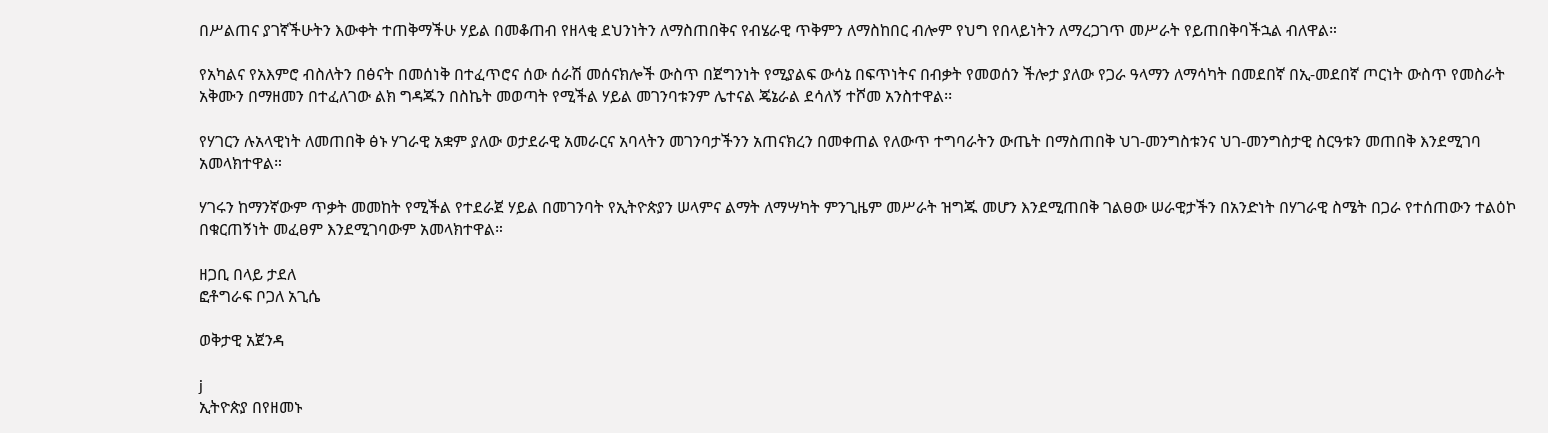በሥልጠና ያገኛችሁትን እውቀት ተጠቅማችሁ ሃይል በመቆጠብ የዘላቂ ደህንነትን ለማስጠበቅና የብሄራዊ ጥቅምን ለማስከበር ብሎም የህግ የበላይነትን ለማረጋገጥ መሥራት የይጠበቅባችኋል ብለዋል።

የአካልና የአእምሮ ብስለትን በፅናት በመሰነቅ በተፈጥሮና ሰው ሰራሽ መሰናክሎች ውስጥ በጀግንነት የሚያልፍ ውሳኔ በፍጥነትና በብቃት የመወሰን ችሎታ ያለው የጋራ ዓላማን ለማሳካት በመደበኛ በኢ-መደበኛ ጦርነት ውስጥ የመስራት አቅሙን በማዘመን በተፈለገው ልክ ግዳጁን በስኬት መወጣት የሚችል ሃይል መገንባቱንም ሌተናል ጄኔራል ደሳለኝ ተሾመ አንስተዋል፡፡

የሃገርን ሉአላዊነት ለመጠበቅ ፅኑ ሃገራዊ አቋም ያለው ወታደራዊ አመራርና አባላትን መገንባታችንን አጠናክረን በመቀጠል የለውጥ ተግባራትን ውጤት በማስጠበቅ ህገ-መንግስቱንና ህገ-መንግስታዊ ስርዓቱን መጠበቅ እንደሚገባ አመላክተዋል።

ሃገሩን ከማንኛውም ጥቃት መመከት የሚችል የተደራጀ ሃይል በመገንባት የኢትዮጵያን ሠላምና ልማት ለማሣካት ምንጊዜም መሥራት ዝግጁ መሆን እንደሚጠበቅ ገልፀው ሠራዊታችን በአንድነት በሃገራዊ ስሜት በጋራ የተሰጠውን ተልዕኮ በቁርጠኝነት መፈፀም እንደሚገባውም አመላክተዋል።

ዘጋቢ በላይ ታደለ
ፎቶግራፍ ቦጋለ አጊሴ

ወቅታዊ አጀንዳ

j
ኢትዮጵያ በየዘመኑ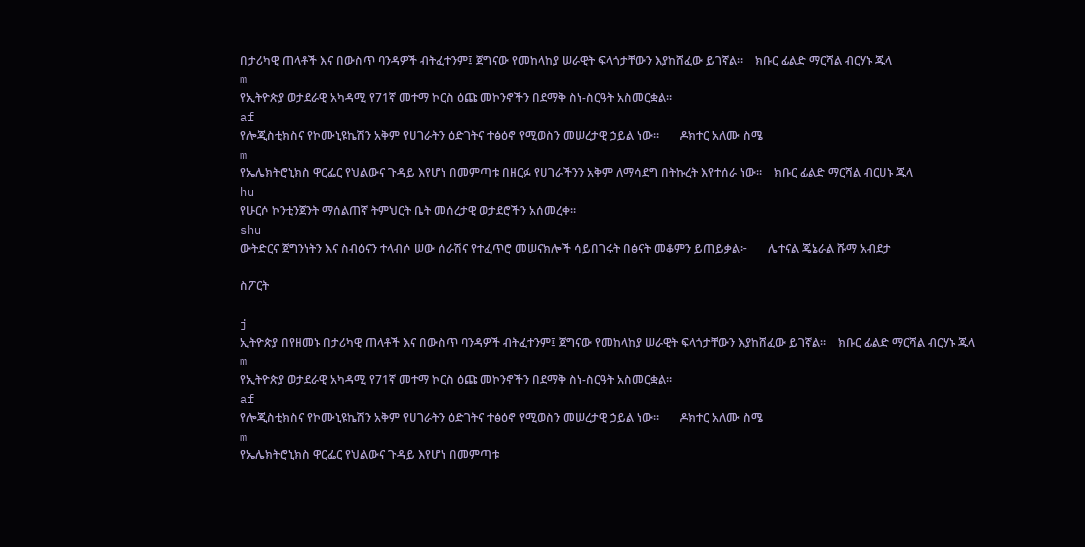በታሪካዊ ጠላቶች እና በውስጥ ባንዳዎች ብትፈተንም፤ ጀግናው የመከላከያ ሠራዊት ፍላጎታቸውን እያከሸፈው ይገኛል።    ክቡር ፊልድ ማርሻል ብርሃኑ ጁላ
m
የኢትዮጵያ ወታደራዊ አካዳሚ የ71ኛ መተማ ኮርስ ዕጩ መኮንኖችን በደማቅ ስነ-ስርዓት አስመርቋል።
af
የሎጂስቲክስና የኮሙኒዩኬሽን አቅም የሀገራትን ዕድገትና ተፅዕኖ የሚወስን መሠረታዊ ኃይል ነው።       ዶክተር አለሙ ስሜ
m
የኤሌክትሮኒክስ ዋርፌር የህልውና ጉዳይ እየሆነ በመምጣቱ በዘርፉ የሀገራችንን አቅም ለማሳደግ በትኩረት እየተሰራ ነው።    ክቡር ፊልድ ማርሻል ብርሀኑ ጁላ
hu
የሁርሶ ኮንቲንጀንት ማሰልጠኛ ትምህርት ቤት መሰረታዊ ወታደሮችን አሰመረቀ።
shu
ውትድርና ጀግንነትን እና ስብዕናን ተላብሶ ሠው ሰራሽና የተፈጥሮ መሠናክሎች ሳይበገሩት በፅናት መቆምን ይጠይቃል፦       ሌተናል ጄኔራል ሹማ አብደታ

ስፖርት

j
ኢትዮጵያ በየዘመኑ በታሪካዊ ጠላቶች እና በውስጥ ባንዳዎች ብትፈተንም፤ ጀግናው የመከላከያ ሠራዊት ፍላጎታቸውን እያከሸፈው ይገኛል።    ክቡር ፊልድ ማርሻል ብርሃኑ ጁላ
m
የኢትዮጵያ ወታደራዊ አካዳሚ የ71ኛ መተማ ኮርስ ዕጩ መኮንኖችን በደማቅ ስነ-ስርዓት አስመርቋል።
af
የሎጂስቲክስና የኮሙኒዩኬሽን አቅም የሀገራትን ዕድገትና ተፅዕኖ የሚወስን መሠረታዊ ኃይል ነው።       ዶክተር አለሙ ስሜ
m
የኤሌክትሮኒክስ ዋርፌር የህልውና ጉዳይ እየሆነ በመምጣቱ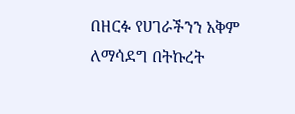በዘርፉ የሀገራችንን አቅም ለማሳደግ በትኩረት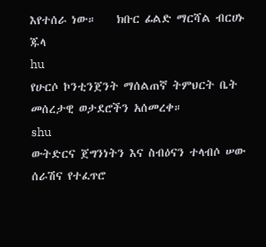እየተሰራ ነው።    ክቡር ፊልድ ማርሻል ብርሀኑ ጁላ
hu
የሁርሶ ኮንቲንጀንት ማሰልጠኛ ትምህርት ቤት መሰረታዊ ወታደሮችን አሰመረቀ።
shu
ውትድርና ጀግንነትን እና ስብዕናን ተላብሶ ሠው ሰራሽና የተፈጥሮ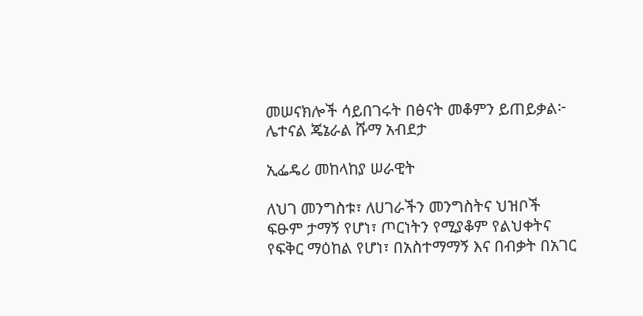መሠናክሎች ሳይበገሩት በፅናት መቆምን ይጠይቃል፦       ሌተናል ጄኔራል ሹማ አብደታ

ኢፌዴሪ መከላከያ ሠራዊት

ለህገ መንግስቱ፣ ለሀገራችን መንግስትና ህዝቦች ፍፁም ታማኝ የሆነ፣ ጦርነትን የሚያቆም የልህቀትና የፍቅር ማዕከል የሆነ፣ በአስተማማኝ እና በብቃት በአገር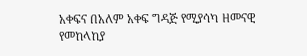አቀፍና በአለም አቀፍ ግዳጅ የሚያሳካ ዘመናዊ የመከላከያ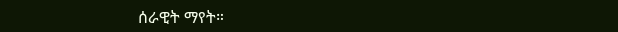ሰራዊት ማየት።